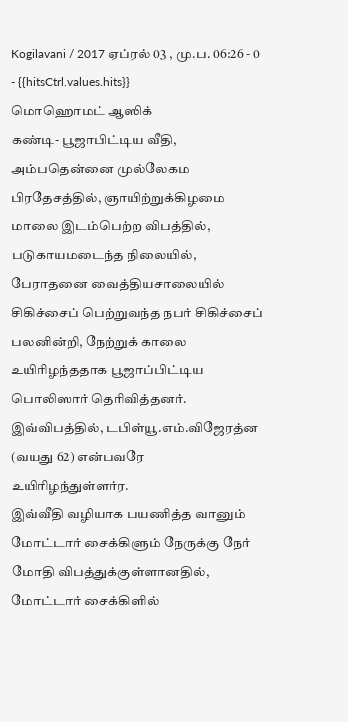Kogilavani / 2017 ஏப்ரல் 03 , மு.ப. 06:26 - 0 - {{hitsCtrl.values.hits}}
மொஹொமட் ஆஸிக்
கண்டி- பூஜாபிட்டிய வீதி, அம்பதென்னை முல்லேகம பிரதேசத்தில், ஞாயிற்றுக்கிழமை மாலை இடம்பெற்ற விபத்தில், படுகாயமடைந்த நிலையில், பேராதனை வைத்தியசாலையில் சிகிச்சைப் பெற்றுவந்த நபர் சிகிச்சைப் பலனின்றி, நேற்றுக் காலை உயிரிழந்ததாக பூஜாப்பிட்டிய பொலிஸார் தெரிவித்தனர்.
இவ்விபத்தில், டபிள்யூ.எம்.விஜேரத்ன (வயது 62) என்பவரே உயிரிழந்துள்ளர்ர.
இவ்வீதி வழியாக பயணித்த வானும் மோட்டார் சைக்கிளும் நேருக்கு நேர் மோதி விபத்துக்குள்ளானதில், மோட்டார் சைக்கிளில்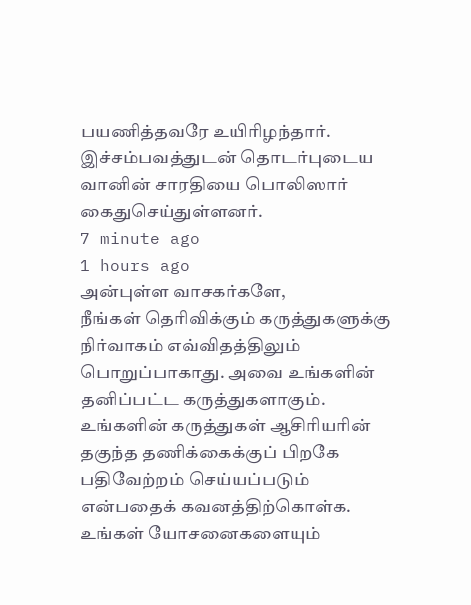பயணித்தவரே உயிரிழந்தார்.
இச்சம்பவத்துடன் தொடர்புடைய வானின் சாரதியை பொலிஸார் கைதுசெய்துள்ளனர்.
7 minute ago
1 hours ago
அன்புள்ள வாசகர்களே,
நீங்கள் தெரிவிக்கும் கருத்துகளுக்கு நிர்வாகம் எவ்விதத்திலும் பொறுப்பாகாது. அவை உங்களின் தனிப்பட்ட கருத்துகளாகும். உங்களின் கருத்துகள் ஆசிரியரின் தகுந்த தணிக்கைக்குப் பிறகே பதிவேற்றம் செய்யப்படும் என்பதைக் கவனத்திற்கொள்க. உங்கள் யோசனைகளையும்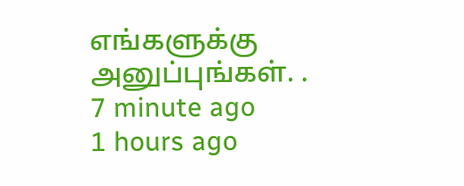எங்களுக்கு அனுப்புங்கள். .
7 minute ago
1 hours ago